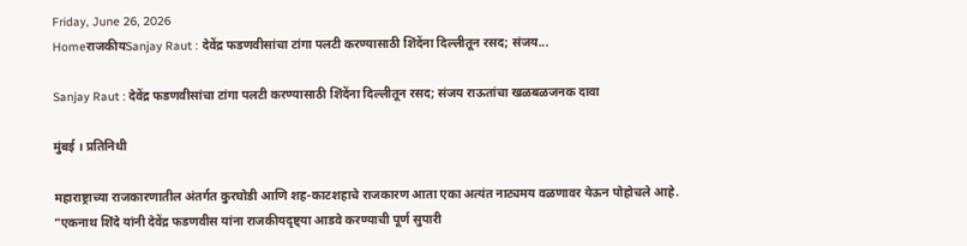Friday, June 26, 2026
HomeराजकीयSanjay Raut : देवेंद्र फडणवीसांचा टांगा पलटी करण्यासाठी शिंदेंना दिल्लीतून रसद; संजय...

Sanjay Raut : देवेंद्र फडणवीसांचा टांगा पलटी करण्यासाठी शिंदेंना दिल्लीतून रसद; संजय राऊतांचा खळबळजनक दावा

मुंबई । प्रतिनिधी

महाराष्ट्राच्या राजकारणातील अंतर्गत कुरघोडी आणि शह-काटशहाचे राजकारण आता एका अत्यंत नाट्यमय वळणावर येऊन पोहोचले आहे. “एकनाथ शिंदे यांनी देवेंद्र फडणवीस यांना राजकीयदृष्ट्या आडवे करण्याची पूर्ण सुपारी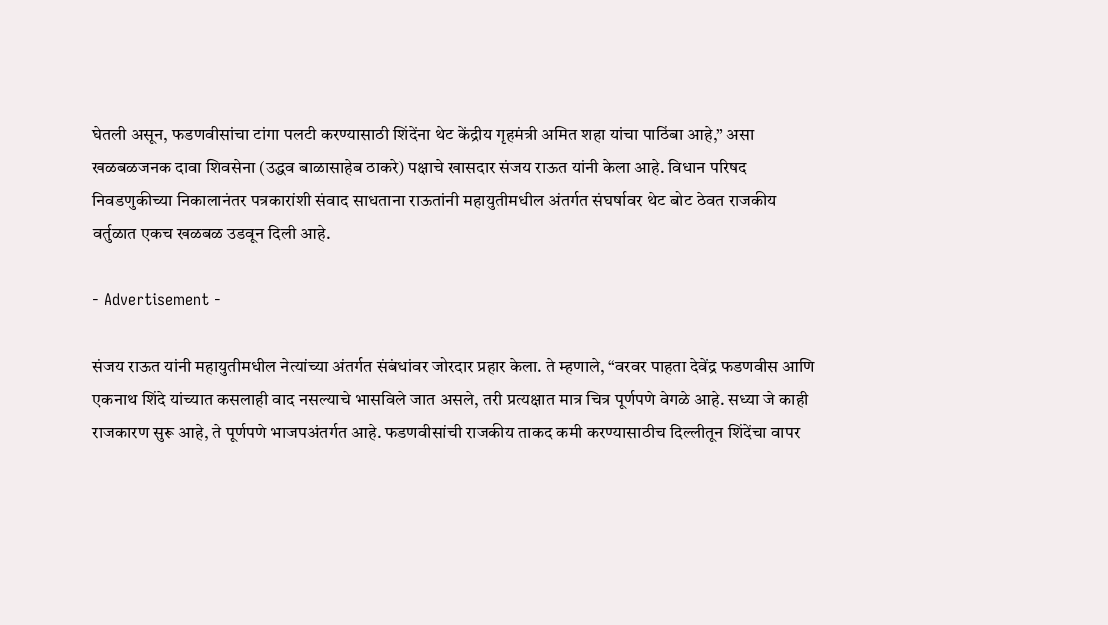घेतली असून, फडणवीसांचा टांगा पलटी करण्यासाठी शिंदेंना थेट केंद्रीय गृहमंत्री अमित शहा यांचा पाठिंबा आहे,” असा खळबळजनक दावा शिवसेना (उद्धव बाळासाहेब ठाकरे) पक्षाचे खासदार संजय राऊत यांनी केला आहे. विधान परिषद निवडणुकीच्या निकालानंतर पत्रकारांशी संवाद साधताना राऊतांनी महायुतीमधील अंतर्गत संघर्षावर थेट बोट ठेवत राजकीय वर्तुळात एकच खळबळ उडवून दिली आहे.

- Advertisement -

संजय राऊत यांनी महायुतीमधील नेत्यांच्या अंतर्गत संबंधांवर जोरदार प्रहार केला. ते म्हणाले, “वरवर पाहता देवेंद्र फडणवीस आणि एकनाथ शिंदे यांच्यात कसलाही वाद नसल्याचे भासविले जात असले, तरी प्रत्यक्षात मात्र चित्र पूर्णपणे वेगळे आहे. सध्या जे काही राजकारण सुरू आहे, ते पूर्णपणे भाजपअंतर्गत आहे. फडणवीसांची राजकीय ताकद कमी करण्यासाठीच दिल्लीतून शिंदेंचा वापर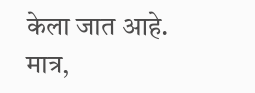केला जात आहे. मात्र,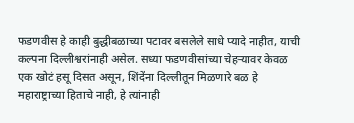फडणवीस हे काही बुद्धीबळाच्या पटावर बसलेले साधे प्यादे नाहीत, याची कल्पना दिल्लीश्वरांनाही असेल. सध्या फडणवीसांच्या चेहऱ्यावर केवळ एक खोटं हसू दिसत असून, शिंदेंना दिल्लीतून मिळणारे बळ हे महाराष्ट्राच्या हिताचे नाही, हे त्यांनाही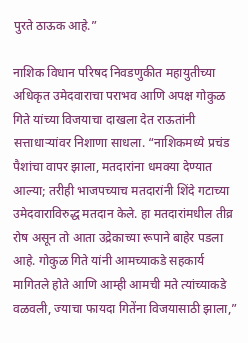पुरते ठाऊक आहे.”

नाशिक विधान परिषद निवडणुकीत महायुतीच्या अधिकृत उमेदवाराचा पराभव आणि अपक्ष गोकुळ गिते यांच्या विजयाचा दाखला देत राऊतांनी सत्ताधाऱ्यांवर निशाणा साधला. “नाशिकमध्ये प्रचंड पैशांचा वापर झाला, मतदारांना धमक्या देण्यात आल्या; तरीही भाजपच्याच मतदारांनी शिंदे गटाच्या उमेदवाराविरुद्ध मतदान केले. हा मतदारांमधील तीव्र रोष असून तो आता उद्रेकाच्या रूपाने बाहेर पडला आहे. गोकुळ गिते यांनी आमच्याकडे सहकार्य मागितले होते आणि आम्ही आमची मते त्यांच्याकडे वळवली, ज्याचा फायदा गितेंना विजयासाठी झाला,”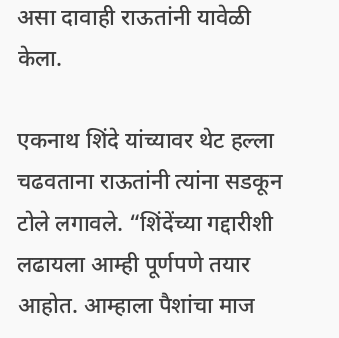असा दावाही राऊतांनी यावेळी केला.

एकनाथ शिंदे यांच्यावर थेट हल्ला चढवताना राऊतांनी त्यांना सडकून टोले लगावले. “शिंदेंच्या गद्दारीशी लढायला आम्ही पूर्णपणे तयार आहोत. आम्हाला पैशांचा माज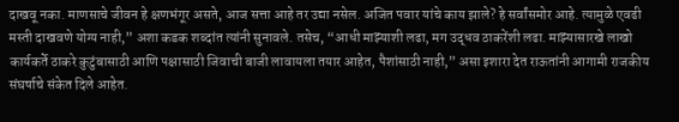दाखवू नका. माणसाचे जीवन हे क्षणभंगूर असते, आज सत्ता आहे तर उद्या नसेल. अजित पवार यांचे काय झाले? हे सर्वांसमोर आहे. त्यामुळे एवढी मस्ती दाखवणे योग्य नाही,” अशा कडक शब्दांत त्यांनी सुनावले. तसेच, “आधी माझ्याशी लढा, मग उद्धव ठाकरेंशी लढा. माझ्यासारखे लाखो कार्यकर्ते ठाकरे कुटुंबासाठी आणि पक्षासाठी जिवाची बाजी लावायला तयार आहेत, पैशांसाठी नाही,” असा इशारा देत राऊतांनी आगामी राजकीय संघर्षाचे संकेत दिले आहेत.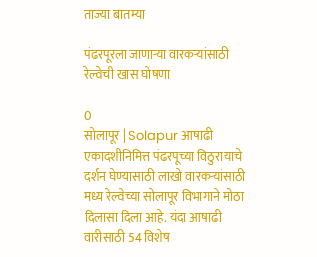ताज्या बातम्या

पंढरपूरला जाणार्‍या वारकर्‍यांसाठी रेल्वेची खास घोषणा

0
सोलापूर | Solapur आषाढी एकादशीनिमित्त पंढरपूच्या विठुरायाचे दर्शन घेण्यासाठी लाखो वारकर्‍यांसाठी मध्य रेल्वेच्या सोलापूर विभागाने मोठा दिलासा दिला आहे. यंदा आषाढी वारीसाठी 54 विशेष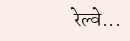रेल्वे...